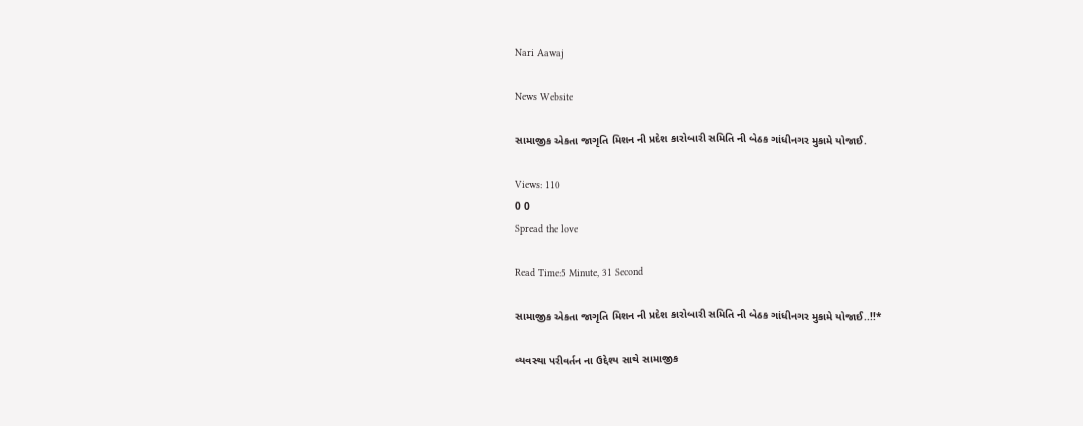Nari Aawaj

News Website

સામાજીક એકતા જાગૃતિ મિશન ની પ્રદેશ કારોબારી સમિતિ ની બેઠક ગાંધીનગર મુકામે યોજાઈ.

Views: 110
0 0
Spread the love

Read Time:5 Minute, 31 Second

સામાજીક એકતા જાગૃતિ મિશન ની પ્રદેશ કારોબારી સમિતિ ની બેઠક ગાંધીનગર મુકામે યોજાઈ..!!*

વ્યવસ્થા પરીવર્તન ના ઉદ્દેશ્ય સાથે સામાજીક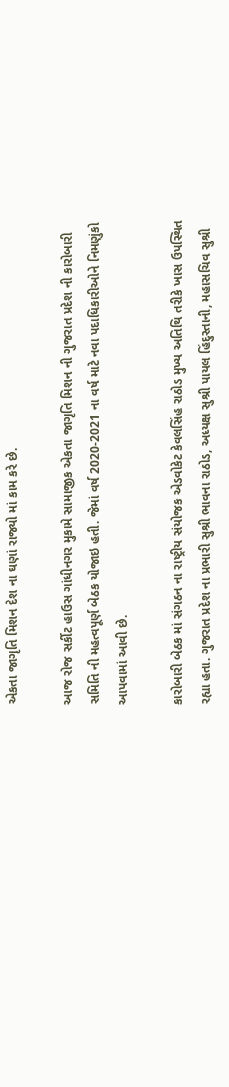એકતા જાગૃતિ મિશન દેશ ના ઘણાં રાજ્યો માં કામ કરે છે.

આજ રોજ સર્કીટ હાઉસ ગાંધીનગર મુકામે સામાજીક એકતા જાગૃતિ મિશન ની ગુજરાત પ્રદેશ ની કારોબારી સમિતિ ની મહત્વપૂર્ણ બેઠક યોજાઇ હતી. જેમાં વર્ષ 2020-2021 ના વર્ષ માટે નવા પદાધિકારીઓને નિમણુંકો આપવામાં આવી છે.

કારોબારી બેઠક માં સંગઠન ના રાષ્ટ્રીય સંયોજક એડવોકેટ કેવલસિંહ રાઠોડ મુખ્ય અતિથિ તરીકે ખાસ ઉપસ્થિત રહ્યા હતા. ગુજરાત પ્રદેશ ના પ્રભારી સુશ્રી ભાવના રાઠોડ, અધ્યક્ષ સુશ્રી પાયલ હિંદુસ્તાની, મહાસચિવ સુશ્રી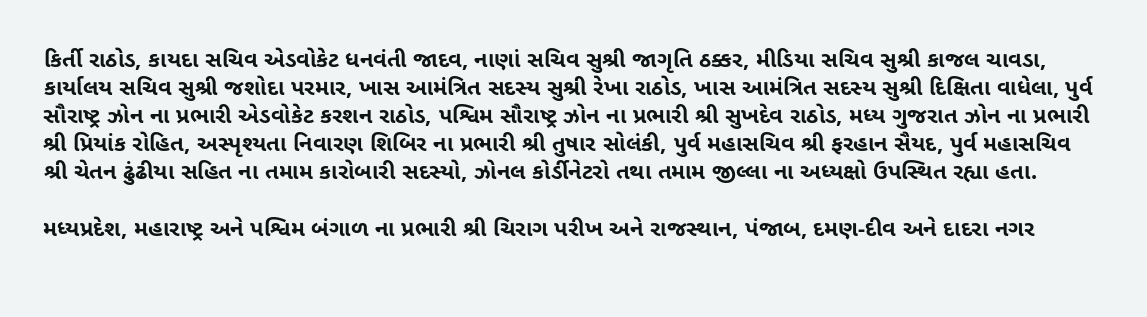કિર્તી રાઠોડ, કાયદા સચિવ એડવોકેટ ધનવંતી જાદવ, નાણાં સચિવ સુશ્રી જાગૃતિ ઠક્કર, મીડિયા સચિવ સુશ્રી કાજલ ચાવડા, કાર્યાલય સચિવ સુશ્રી જશોદા પરમાર, ખાસ આમંત્રિત સદસ્ય સુશ્રી રેખા રાઠોડ, ખાસ આમંત્રિત સદસ્ય સુશ્રી દિક્ષિતા વાધેલા, પુર્વ સૌરાષ્ટ્ર ઝોન ના પ્રભારી એડવોકેટ કરશન રાઠોડ, પશ્વિમ સૌરાષ્ટ્ર ઝોન ના પ્રભારી શ્રી સુખદેવ રાઠોડ, મધ્ય ગુજરાત ઝોન ના પ્રભારી શ્રી પ્રિયાંક રોહિત, અસ્પૃશ્યતા નિવારણ શિબિર ના પ્રભારી શ્રી તુષાર સોલંકી, પુર્વ મહાસચિવ શ્રી ફરહાન સૈયદ, પુર્વ મહાસચિવ શ્રી ચેતન ઢુંઢીયા સહિત ના તમામ કારોબારી સદસ્યો, ઝોનલ કોર્ડીનેટરો તથા તમામ જીલ્લા ના અધ્યક્ષો ઉપસ્થિત રહ્યા હતા.

મધ્યપ્રદેશ, મહારાષ્ટ્ર અને પશ્વિમ બંગાળ ના પ્રભારી શ્રી ચિરાગ પરીખ અને રાજસ્થાન, પંજાબ, દમણ-દીવ અને દાદરા નગર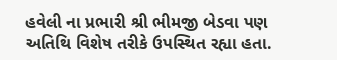હવેલી ના પ્રભારી શ્રી ભીમજી બેડવા પણ અતિથિ વિશેષ તરીકે ઉપસ્થિત રહ્યા હતા.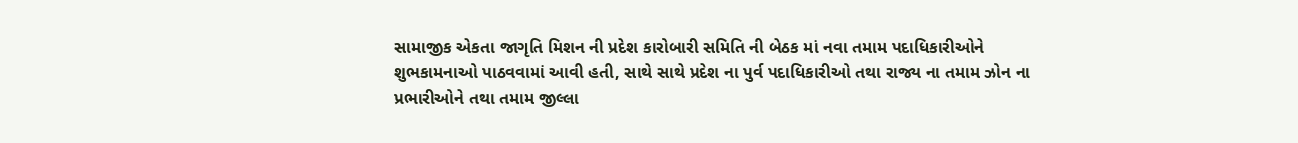સામાજીક એકતા જાગૃતિ મિશન ની પ્રદેશ કારોબારી સમિતિ ની બેઠક માં નવા તમામ પદાધિકારીઓને શુભકામનાઓ પાઠવવામાં આવી હતી, સાથે સાથે પ્રદેશ ના પુર્વ પદાધિકારીઓ તથા રાજ્ય ના તમામ ઝોન ના પ્રભારીઓને તથા તમામ જીલ્લા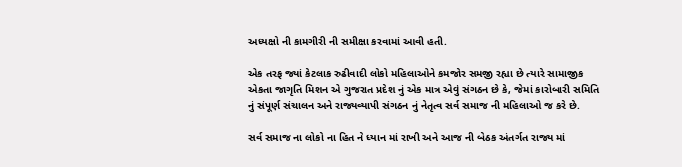અધ્યક્ષો ની કામગીરી ની સમીક્ષા કરવામાં આવી હતી.

એક તરફ જ્યાં કેટલાક રુઢીવાદી લોકો મહિલાઓને કમજોર સમજી રહ્યા છે ત્યારે સામાજીક એકતા જાગૃતિ મિશન એ ગુજરાત પ્રદેશ નું એક માત્ર એવું સંગઠન છે કે, જેમાં કારોબારી સમિતિ નું સંપૂર્ણ સંચાલન અને રાજ્યવ્યાપી સંગઠન નું નેતૃત્વ સર્વ સમાજ ની મહિલાઓ જ કરે છે.

સર્વ સમાજ ના લોકો ના હિત ને ધ્યાન માં રાખી અને આજ ની બેઠક અંતર્ગત રાજ્ય માં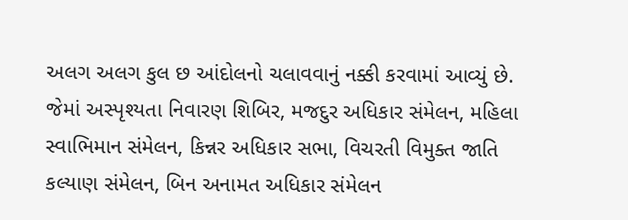અલગ અલગ કુલ છ આંદોલનો ચલાવવાનું નક્કી કરવામાં આવ્યું છે. જેમાં અસ્પૃશ્યતા નિવારણ શિબિર, મજદુર અધિકાર સંમેલન, મહિલા સ્વાભિમાન સંમેલન, કિન્નર અધિકાર સભા, વિચરતી વિમુક્ત જાતિ કલ્યાણ સંમેલન, બિન અનામત અધિકાર સંમેલન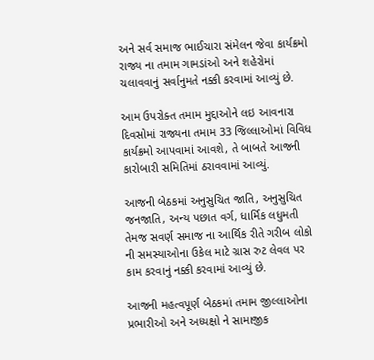અને સર્વ સમાજ ભાઈચારા સંમેલન જેવા કાર્યક્રમો રાજ્ય ના તમામ ગામડાંઓ અને શહેરોમાં ચલાવવાનું સર્વાનુમતે નક્કી કરવામાં આવ્યું છે.

આમ ઉપરોક્ત તમામ મુદ્દાઓને લઇ આવનારા દિવસોમાં રાજ્યના તમામ 33 જિલ્લાઓમાં વિવિધ કાર્યક્રમો આપવામાં આવશે, તે બાબતે આજની કારોબારી સમિતિમાં ઠરાવવામાં આવ્યું.

આજની બેઠકમાં અનુસુચિત જાતિ, અનુસુચિત જનજાતિ, અન્ય પછાત વર્ગ, ધાર્મિક લધુમતી તેમજ સવર્ણ સમાજ ના આર્થિક રીતે ગરીબ લોકો ની સમસ્યાઓના ઉકેલ માટે ગ્રાસ રુટ લેવલ પર કામ કરવાનું નક્કી કરવામાં આવ્યું છે.

આજની મહત્વપૂર્ણ બેઠકમાં તમામ જીલ્લાઓના પ્રભારીઓ અને અધ્યક્ષો ને સામાજીક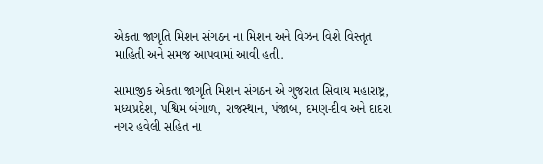એકતા જાગૃતિ મિશન સંગઠન ના મિશન અને વિઝન વિશે વિસ્તૃત માહિતી અને સમજ આપવામાં આવી હતી.

સામાજીક એકતા જાગૃતિ મિશન સંગઠન એ ગુજરાત સિવાય મહારાષ્ટ્ર, મધ્યપ્રદેશ, પશ્વિમ બંગાળ, રાજસ્થાન, પંજાબ, દમણ-દીવ અને દાદરા નગર હવેલી સહિત ના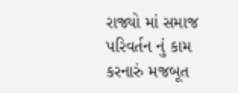રાજ્યો માં સમાજ પરિવર્તન નું કામ કરનારું મજબૂત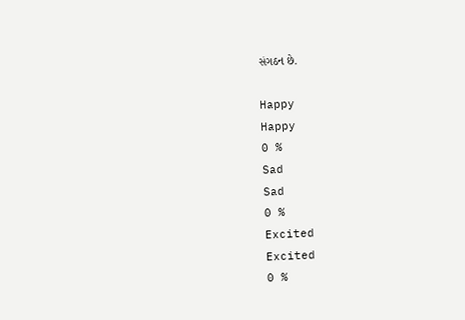સંગઠન છે.

Happy
Happy
0 %
Sad
Sad
0 %
Excited
Excited
0 %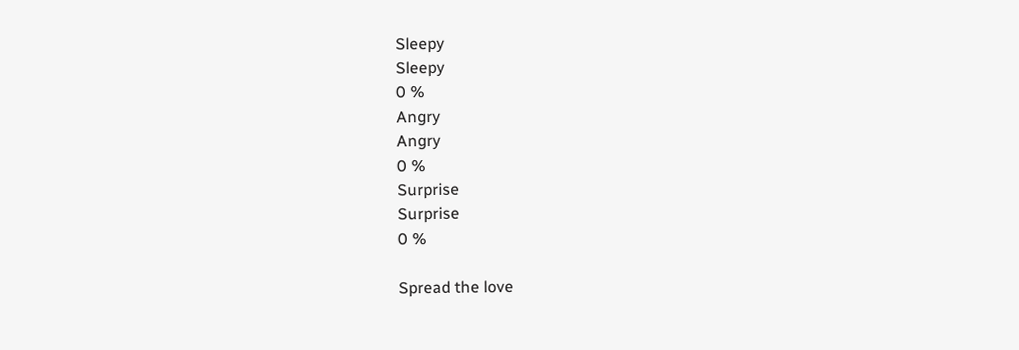Sleepy
Sleepy
0 %
Angry
Angry
0 %
Surprise
Surprise
0 %

Spread the love